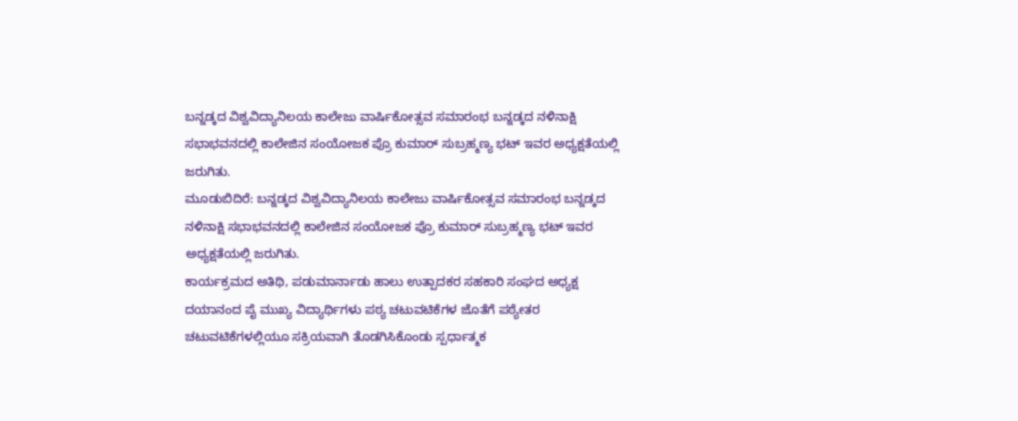ಬನ್ನಡ್ಕದ ವಿಶ್ವವಿದ್ಯಾನಿಲಯ ಕಾಲೇಜು ವಾರ್ಷಿಕೋತ್ಸವ ಸಮಾರಂಭ ಬನ್ನಡ್ಕದ ನಳಿನಾಕ್ಷಿ ಸಭಾಭವನದಲ್ಲಿ ಕಾಲೇಜಿನ ಸಂಯೋಜಕ ಪ್ರೊ ಕುಮಾರ್ ಸುಬ್ರಹ್ಮಣ್ಯ ಭಟ್ ಇವರ ಅಧ್ಯಕ್ಷತೆಯಲ್ಲಿ ಜರುಗಿತು.
ಮೂಡುಬಿದಿರೆ: ಬನ್ನಡ್ಕದ ವಿಶ್ವವಿದ್ಯಾನಿಲಯ ಕಾಲೇಜು ವಾರ್ಷಿಕೋತ್ಸವ ಸಮಾರಂಭ ಬನ್ನಡ್ಕದ ನಳಿನಾಕ್ಷಿ ಸಭಾಭವನದಲ್ಲಿ ಕಾಲೇಜಿನ ಸಂಯೋಜಕ ಪ್ರೊ ಕುಮಾರ್ ಸುಬ್ರಹ್ಮಣ್ಯ ಭಟ್ ಇವರ ಅಧ್ಯಕ್ಷತೆಯಲ್ಲಿ ಜರುಗಿತು.
ಕಾರ್ಯಕ್ರಮದ ಅತಿಥಿ, ಪಡುಮಾರ್ನಾಡು ಹಾಲು ಉತ್ಪಾದಕರ ಸಹಕಾರಿ ಸಂಘದ ಅಧ್ಯಕ್ಷ ದಯಾನಂದ ಪೈ ಮುಖ್ಯ ವಿದ್ಯಾರ್ಥಿಗಳು ಪಠ್ಯ ಚಟುವಟಿಕೆಗಳ ಜೊತೆಗೆ ಪಠ್ಯೇತರ ಚಟುವಟಿಕೆಗಳಲ್ಲಿಯೂ ಸಕ್ರಿಯವಾಗಿ ತೊಡಗಿಸಿಕೊಂಡು ಸ್ಪರ್ಧಾತ್ಮಕ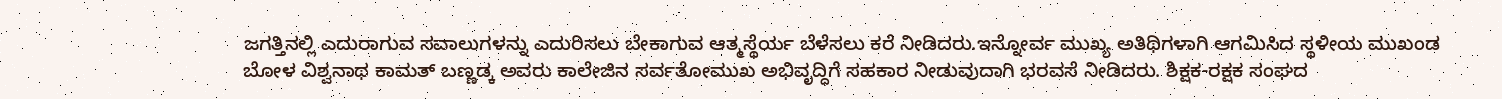ಜಗತ್ತಿನಲ್ಲಿ ಎದುರಾಗುವ ಸವಾಲುಗಳನ್ನು ಎದುರಿಸಲು ಬೇಕಾಗುವ ಆತ್ಮಸ್ಥೆರ್ಯ ಬೆಳೆಸಲು ಕರೆ ನೀಡಿದರು.ಇನ್ನೋರ್ವ ಮುಖ್ಯ ಅತಿಥಿಗಳಾಗಿ ಆಗಮಿಸಿದ ಸ್ಥಳೀಯ ಮುಖಂಡ ಬೋಳ ವಿಶ್ವನಾಥ ಕಾಮತ್ ಬಣ್ಣಡ್ಕ ಅವರು ಕಾಲೇಜಿನ ಸರ್ವತೋಮುಖ ಅಭಿವೃದ್ಧಿಗೆ ಸಹಕಾರ ನೀಡುವುದಾಗಿ ಭರವಸೆ ನೀಡಿದರು. ಶಿಕ್ಷಕ-ರಕ್ಷಕ ಸಂಘದ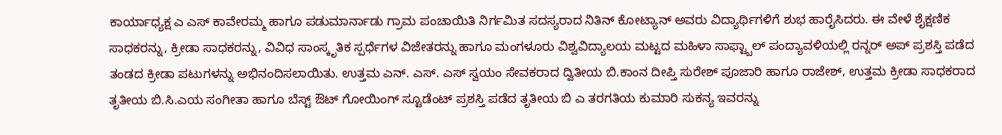ಕಾರ್ಯಾಧ್ಯಕ್ಷ ಎ ಎಸ್ ಕಾವೇರಮ್ಮ ಹಾಗೂ ಪಡುಮಾರ್ನಾಡು ಗ್ರಾಮ ಪಂಚಾಯಿತಿ ನಿರ್ಗಮಿತ ಸದಸ್ಯರಾದ ನಿತಿನ್ ಕೋಟ್ಯಾನ್ ಅವರು ವಿದ್ಯಾರ್ಥಿಗಳಿಗೆ ಶುಭ ಹಾರೈಸಿದರು. ಈ ವೇಳೆ ಶೈಕ್ಷಣಿಕ ಸಾಧಕರನ್ನು, ಕ್ರೀಡಾ ಸಾಧಕರನ್ನು, ವಿವಿಧ ಸಾಂಸ್ಕೃತಿಕ ಸ್ಪರ್ಧೆಗಳ ವಿಜೇತರನ್ನು ಹಾಗೂ ಮಂಗಳೂರು ವಿಶ್ವವಿದ್ಯಾಲಯ ಮಟ್ಟದ ಮಹಿಳಾ ಸಾಫ್ಟ್ಬಾಲ್ ಪಂದ್ಯಾವಳಿಯಲ್ಲಿ ರನ್ನರ್ ಅಪ್ ಪ್ರಶಸ್ತಿ ಪಡೆದ ತಂಡದ ಕ್ರೀಡಾ ಪಟುಗಳನ್ನು ಅಭಿನಂದಿಸಲಾಯಿತು. ಉತ್ತಮ ಎನ್. ಎಸ್. ಎಸ್ ಸ್ವಯಂ ಸೇವಕರಾದ ದ್ವಿತೀಯ ಬಿ.ಕಾಂನ ದೀಪ್ತಿ ಸುರೇಶ್ ಪೂಜಾರಿ ಹಾಗೂ ರಾಜೇಶ್, ಉತ್ತಮ ಕ್ರೀಡಾ ಸಾಧಕರಾದ ತೃತೀಯ ಬಿ.ಸಿ.ಎಯ ಸಂಗೀತಾ ಹಾಗೂ ಬೆಸ್ಟ್ ಔಟ್ ಗೋಯಿಂಗ್ ಸ್ಟೂಡೆಂಟ್ ಪ್ರಶಸ್ತಿ ಪಡೆದ ತೃತೀಯ ಬಿ ಎ ತರಗತಿಯ ಕುಮಾರಿ ಸುಕನ್ಯ ಇವರನ್ನು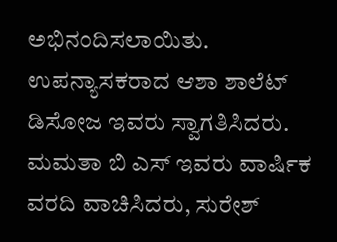ಅಭಿನಂದಿಸಲಾಯಿತು. ಉಪನ್ಯಾಸಕರಾದ ಆಶಾ ಶಾಲೆಟ್ ಡಿಸೋಜ ಇವರು ಸ್ವಾಗತಿಸಿದರು. ಮಮತಾ ಬಿ ಎಸ್ ಇವರು ವಾರ್ಷಿಕ ವರದಿ ವಾಚಿಸಿದರು, ಸುರೇಶ್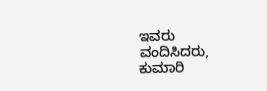ಇವರು ವಂದಿಸಿದರು, ಕುಮಾರಿ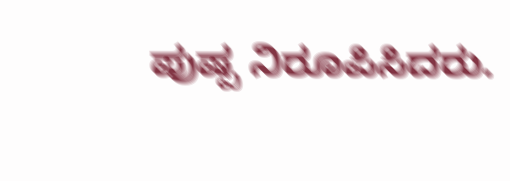ಪುಷ್ಪ ನಿರೂಪಿಸಿದರು.